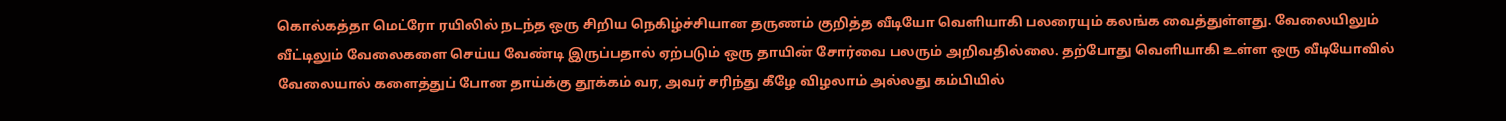கொல்கத்தா மெட்ரோ ரயிலில் நடந்த ஒரு சிறிய நெகிழ்ச்சியான தருணம் குறித்த வீடியோ வெளியாகி பலரையும் கலங்க வைத்துள்ளது. வேலையிலும் வீட்டிலும் வேலைகளை செய்ய வேண்டி இருப்பதால் ஏற்படும் ஒரு தாயின் சோர்வை பலரும் அறிவதில்லை. தற்போது வெளியாகி உள்ள ஒரு வீடியோவில் வேலையால் களைத்துப் போன தாய்க்கு தூக்கம் வர, அவர் சரிந்து கீழே விழலாம் அல்லது கம்பியில்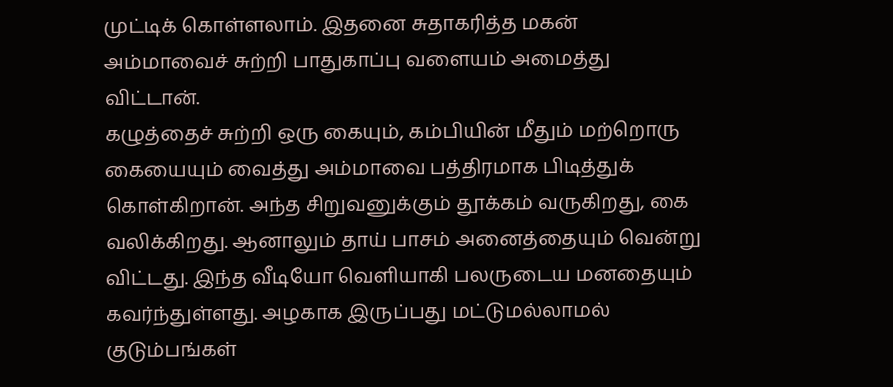முட்டிக் கொள்ளலாம். இதனை சுதாகரித்த மகன் அம்மாவைச் சுற்றி பாதுகாப்பு வளையம் அமைத்து விட்டான்.
கழுத்தைச் சுற்றி ஒரு கையும், கம்பியின் மீதும் மற்றொரு கையையும் வைத்து அம்மாவை பத்திரமாக பிடித்துக் கொள்கிறான். அந்த சிறுவனுக்கும் தூக்கம் வருகிறது, கை வலிக்கிறது. ஆனாலும் தாய் பாசம் அனைத்தையும் வென்று விட்டது. இந்த வீடியோ வெளியாகி பலருடைய மனதையும் கவர்ந்துள்ளது. அழகாக இருப்பது மட்டுமல்லாமல் குடும்பங்கள்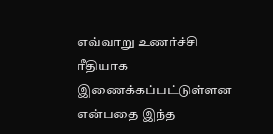எவ்வாறு உணர்ச்சி ரீதியாக இணைக்கப்பட்டுள்ளன என்பதை இந்த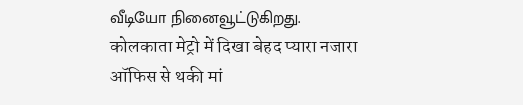வீடியோ நினைவூட்டுகிறது.
कोलकाता मेट्रो में दिखा बेहद प्यारा नजारा
ऑफिस से थकी मां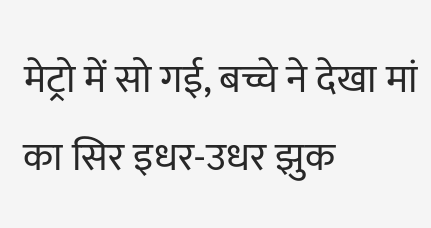मेट्रो में सो गई, बच्चे ने देखा मां का सिर इधर-उधर झुक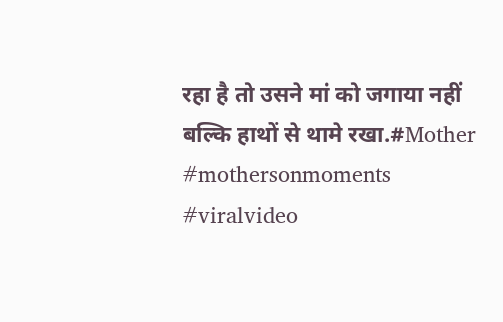रहा है तो उसने मां को जगाया नहीं बल्कि हाथों से थामे रखा.#Mother #mothersonmoments #viralvideo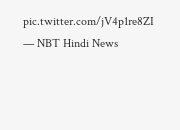pic.twitter.com/jV4p1re8ZI
— NBT Hindi News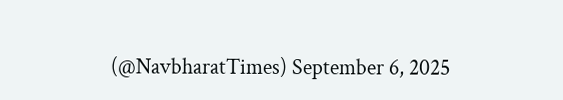(@NavbharatTimes) September 6, 2025